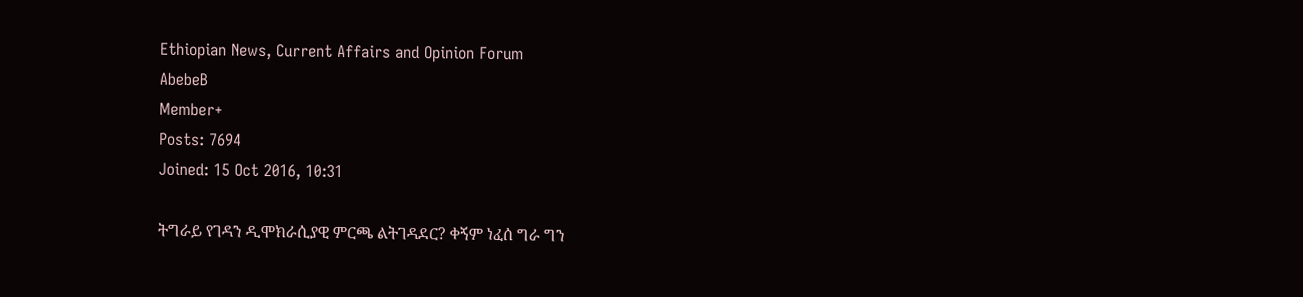Ethiopian News, Current Affairs and Opinion Forum
AbebeB
Member+
Posts: 7694
Joined: 15 Oct 2016, 10:31

ትግራይ የገዳን ዲሞክራሲያዊ ምርጫ ልትገዳደር? ቀኝም ነፈሰ ግራ ግን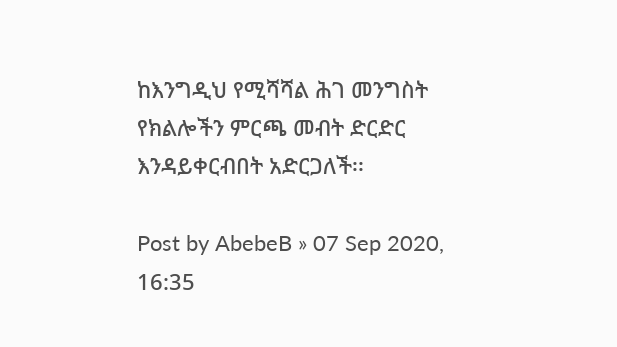ከእንግዲህ የሚሻሻል ሕገ መንግስት የክልሎችን ምርጫ መብት ድርድር እንዳይቀርብበት አድርጋለች፡፡

Post by AbebeB » 07 Sep 2020, 16:35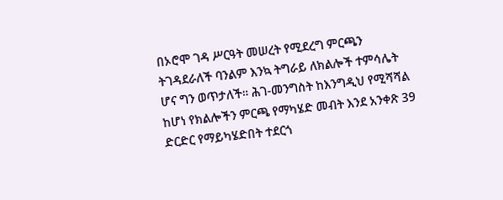በኦሮሞ ገዳ ሥርዓት መሠረት የሚደረግ ምርጫን ትገዳደራለች ባንልም እንኳ ትግራይ ለክልሎች ተምሳሌት ሆና ግን ወጥታለች፡፡ ሕገ-መንግስት ከእንግዲህ የሚሻሻል ከሆነ የክልሎችን ምርጫ የማካሄድ መብት እንደ አንቀጽ 39 ድርድር የማይካሄድበት ተደርጎ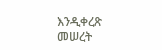እንዲቀረጽ መሠረት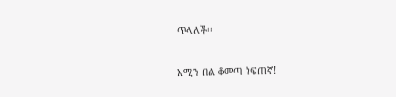ጥላለች፡፡

አሚን በል ቆመጣ ነፍጠኛ!